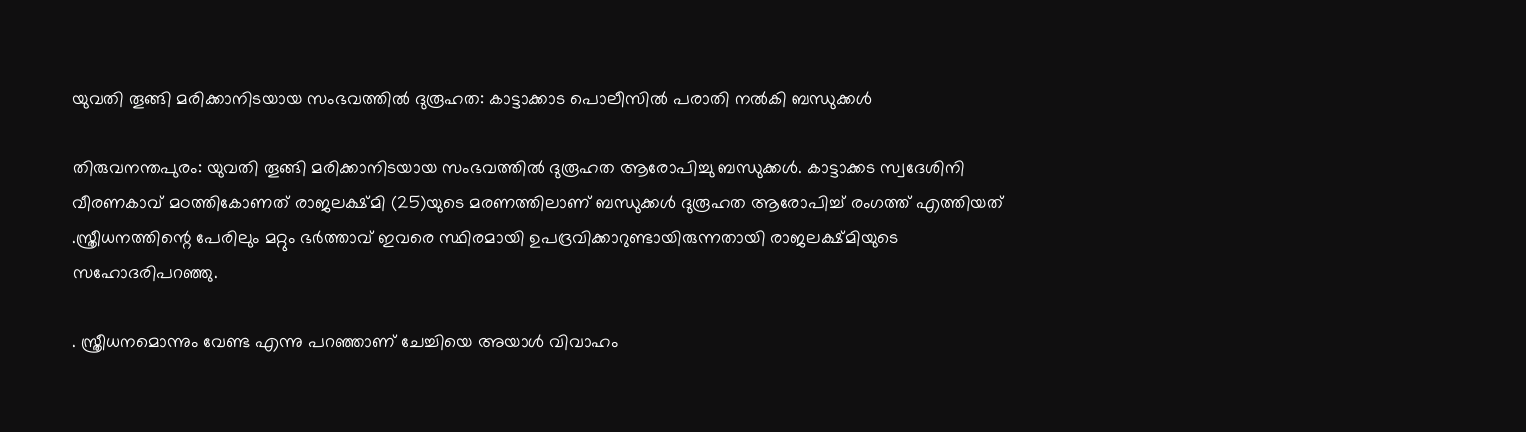യുവതി തൂങ്ങി മരിക്കാനിടയായ സംഭവത്തിൽ ദുരൂഹത: കാട്ടാക്കാട പൊലീസിൽ പരാതി നൽകി ബന്ധുക്കൾ

തിരുവനന്തപുരം: യുവതി തൂങ്ങി മരിക്കാനിടയായ സംഭവത്തിൽ ദുരൂഹത ആരോപിച്ചു ബന്ധുക്കൾ. കാട്ടാക്കട സ്വദേശിനി വീരണകാവ് മഠത്തികോണത് രാജലക്ഷ്മി (25)യുടെ മരണത്തിലാണ് ബന്ധുക്കൾ ദുരൂഹത ആരോപിച്ച് രംഗത്ത് എത്തിയത് .സ്ത്രീധനത്തിന്റെ പേരിലും മറ്റും ഭർത്താവ് ഇവരെ സ്ഥിരമായി ഉപദ്രവിക്കാറുണ്ടായിരുന്നതായി രാജലക്ഷ്മിയുടെ സഹോദരിപറഞ്ഞു.

. സ്ത്രീധനമൊന്നും വേണ്ട എന്നു പറഞ്ഞാണ് ചേച്ചിയെ അയാൾ വിവാഹം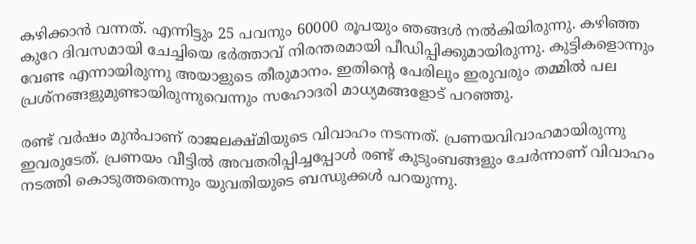കഴിക്കാൻ വന്നത്. എന്നിട്ടും 25 പവനും 60000 രൂപയും ഞങ്ങൾ നൽകിയിരുന്നു. കഴിഞ്ഞ കുറേ ദിവസമായി ചേച്ചിയെ ഭർത്താവ് നിരന്തരമായി പീഡിപ്പിക്കുമായിരുന്നു. കുട്ടികളൊന്നും വേണ്ട എന്നായിരുന്നു അയാളുടെ തീരുമാനം. ഇതിന്റെ പേരിലും ഇരുവരും തമ്മിൽ പല പ്രശ്നങ്ങളുമുണ്ടായിരുന്നുവെന്നും സഹോദരി മാധ്യമങ്ങളോട് പറഞ്ഞു.

രണ്ട് വർഷം മുൻപാണ് രാജലക്ഷ്മിയുടെ വിവാഹം നടന്നത്. പ്രണയവിവാഹമായിരുന്നു ഇവരുടേത്. പ്രണയം വീട്ടിൽ അവതരിപ്പിച്ചപ്പോൾ രണ്ട് കുടുംബങ്ങളും ചേർന്നാണ് വിവാഹം നടത്തി കൊടുത്തതെന്നും യുവതിയുടെ ബന്ധുക്കൾ പറയുന്നു.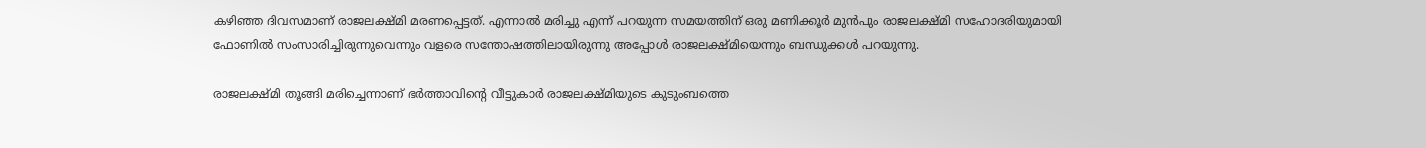കഴിഞ്ഞ ദിവസമാണ് രാജലക്ഷ്മി മരണപ്പെട്ടത്. എന്നാൽ മരിച്ചു എന്ന് പറയുന്ന സമയത്തിന് ഒരു മണിക്കൂർ മുൻപും രാജലക്ഷ്മി സഹോദരിയുമായി ഫോണിൽ സംസാരിച്ചിരുന്നുവെന്നും വളരെ സന്തോഷത്തിലായിരുന്നു അപ്പോൾ രാജലക്ഷ്മിയെന്നും ബന്ധുക്കൾ പറയുന്നു.

രാജലക്ഷ്മി തൂങ്ങി മരിച്ചെന്നാണ് ഭർത്താവിന്റെ വീട്ടുകാർ രാജലക്ഷ്മിയുടെ കുടുംബത്തെ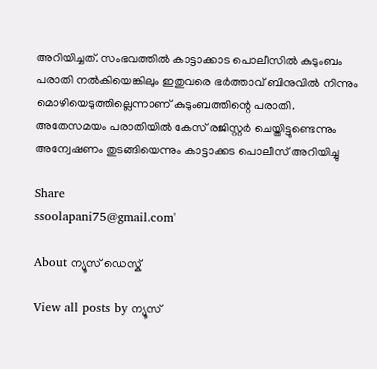അറിയിച്ചത്. സംഭവത്തിൽ കാട്ടാക്കാട പൊലീസിൽ കുടുംബം പരാതി നൽകിയെങ്കിലും ഇതുവരെ ഭർത്താവ് ബിനുവിൽ നിന്നും മൊഴിയെടുത്തില്ലെന്നാണ് കുടുംബത്തിന്റെ പരാതി. അതേസമയം പരാതിയിൽ കേസ് രജിസ്റ്റർ ചെയ്തിട്ടുണ്ടെന്നും അന്വേഷണം തുടങ്ങിയെന്നും കാട്ടാക്കട പൊലീസ് അറിയിച്ചു

Share
ssoolapani75@gmail.com'

About ന്യൂസ് ഡെസ്ക്

View all posts by ന്യൂസ്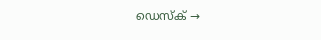ഡെസ്ക് →